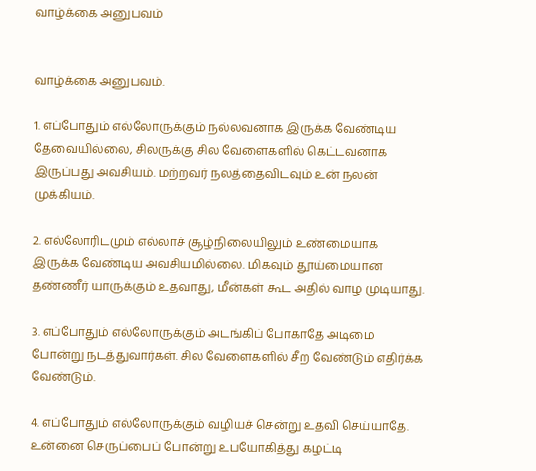வாழ்க்கை அனுபவம்


வாழ்க்கை அனுபவம்.

1. எப்போதும் எல்லோருக்கும் நல்லவனாக இருக்க வேண்டிய தேவையில்லை, சிலருக்கு சில வேளைகளில் கெட்டவனாக இருப்பது அவசியம். மற்றவர் நலத்தைவிடவும் உன் நலன் முக்கியம்.

2. எல்லோரிடமும் எல்லாச் சூழ்நிலையிலும் உண்மையாக இருக்க வேண்டிய அவசியமில்லை. மிகவும் தூய்மையான தண்ணீர் யாருக்கும் உதவாது, மீன்கள் கூட அதில் வாழ முடியாது.

3. எப்போதும் எல்லோருக்கும் அடங்கிப் போகாதே அடிமை போன்று நடத்துவார்கள். சில வேளைகளில் சீற வேண்டும் எதிர்க்க வேண்டும்.

4. எப்போதும் எல்லோருக்கும் வழியச் சென்று உதவி செய்யாதே. உன்னை செருப்பைப் போன்று உபயோகித்து கழட்டி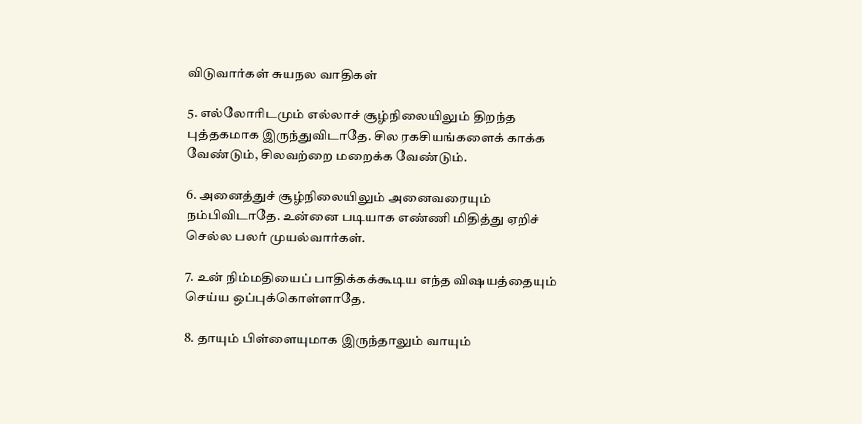விடுவார்கள் சுயநல வாதிகள்

5. எல்லோரிடமும் எல்லாச் சூழ்நிலையிலும் திறந்த புத்தகமாக இருந்துவிடாதே. சில ரகசியங்களைக் காக்க வேண்டும், சிலவற்றை மறைக்க வேண்டும்.

6. அனைத்துச் சூழ்நிலையிலும் அனைவரையும் நம்பிவிடாதே. உன்னை படியாக எண்ணி மிதித்து ஏறிச் செல்ல பலர் முயல்வார்கள்.

7. உன் நிம்மதியைப் பாதிக்கக்கூடிய எந்த விஷயத்தையும் செய்ய ஒப்புக்கொள்ளாதே.

8. தாயும் பிள்ளையுமாக இருந்தாலும் வாயும்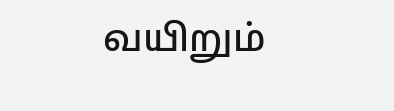வயிறும்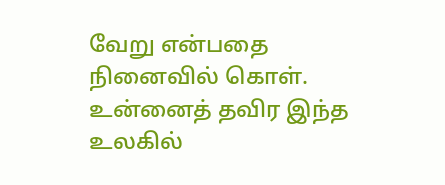வேறு என்பதை நினைவில் கொள். உன்னைத் தவிர இந்த உலகில்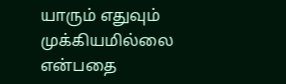யாரும் எதுவும் முக்கியமில்லை என்பதை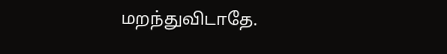மறந்துவிடாதே.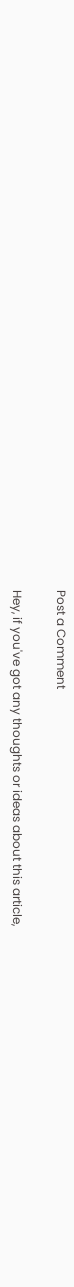Post a Comment

Hey, if you've got any thoughts or ideas about this article,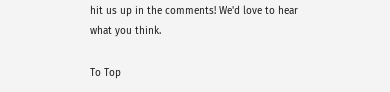hit us up in the comments! We'd love to hear what you think.

To Top